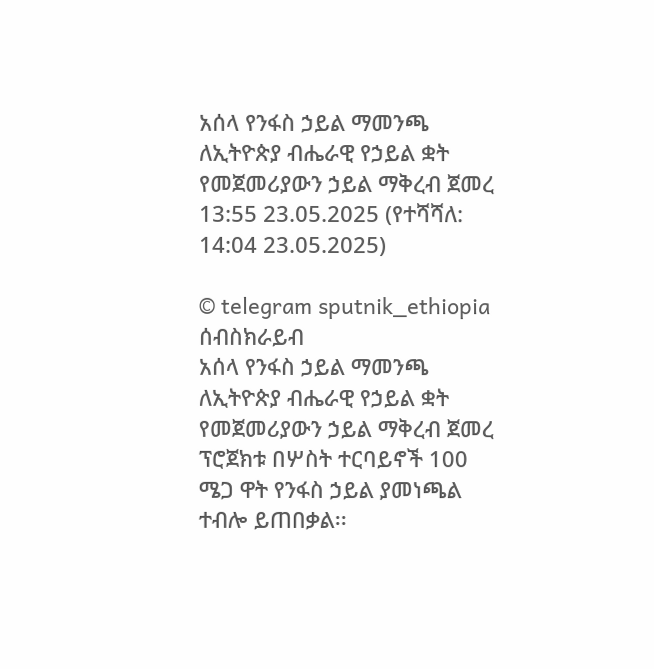አሰላ የንፋስ ኃይል ማመንጫ ለኢትዮጵያ ብሔራዊ የኃይል ቋት የመጀመሪያውን ኃይል ማቅረብ ጀመረ
13:55 23.05.2025 (የተሻሻለ: 14:04 23.05.2025)

© telegram sputnik_ethiopia
ሰብስክራይብ
አሰላ የንፋስ ኃይል ማመንጫ ለኢትዮጵያ ብሔራዊ የኃይል ቋት የመጀመሪያውን ኃይል ማቅረብ ጀመረ
ፕሮጀክቱ በሦስት ተርባይኖች 100 ሜጋ ዋት የንፋስ ኃይል ያመነጫል ተብሎ ይጠበቃል፡፡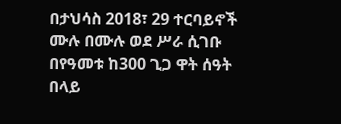በታህሳስ 2018፣ 29 ተርባይኖች ሙሉ በሙሉ ወደ ሥራ ሲገቡ በየዓመቱ ከ300 ጊጋ ዋት ሰዓት በላይ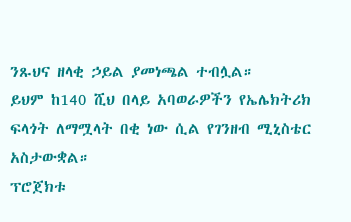ንጹህና ዘላቂ ኃይል ያመነጫል ተብሏል።
ይህም ከ140 ሺህ በላይ አባወራዎችን የኤሌክትሪክ ፍላጎት ለማሟላት በቂ ነው ሲል የገንዘብ ሚኒስቴር አስታውቋል።
ፕሮጀክቱ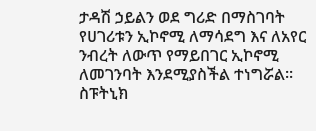ታዳሽ ኃይልን ወደ ግሪድ በማስገባት የሀገሪቱን ኢኮኖሚ ለማሳደግ እና ለአየር ንብረት ለውጥ የማይበገር ኢኮኖሚ ለመገንባት እንደሚያስችል ተነግሯል፡፡
ስፑትኒክ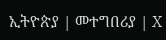ኢትዮጵያ | መተግበሪያ | X